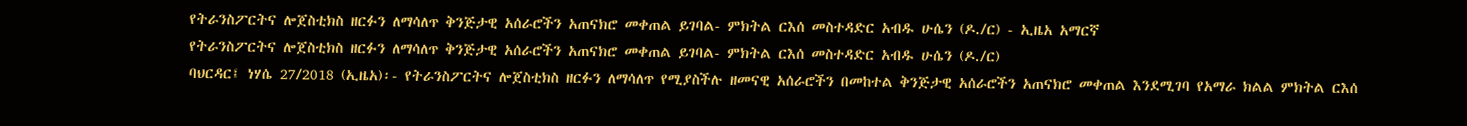የትራንስፖርትና ሎጀስቲክስ ዘርፉን ለማሳለጥ ቅንጅታዊ አሰራሮችን አጠናክሮ መቀጠል ይገባል- ምክትል ርእሰ መስተዳድር አብዱ ሁሴን (ዶ./ር) - ኢዜአ አማርኛ
የትራንስፖርትና ሎጀስቲክስ ዘርፉን ለማሳለጥ ቅንጅታዊ አሰራሮችን አጠናክሮ መቀጠል ይገባል- ምክትል ርእሰ መስተዳድር አብዱ ሁሴን (ዶ./ር)
ባህርዳር፤ ነሃሴ 27/2018 (ኢዜአ)፡- የትራንስፖርትና ሎጀስቲክስ ዘርፉን ለማሳለጥ የሚያስችሉ ዘመናዊ አሰራሮችን በመከተል ቅንጅታዊ አሰራሮችን አጠናክሮ መቀጠል እንደሚገባ የአማራ ክልል ምክትል ርእሰ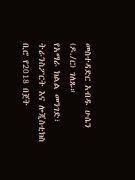መስተዳድር አብዱ ሁሴን (ዶ./ር) ገለጹ።
የአማራ ክልል መንገድ፣ ትራንስፖርት እና ሎጂስቲክስ ቢሮ የ2018 በጀት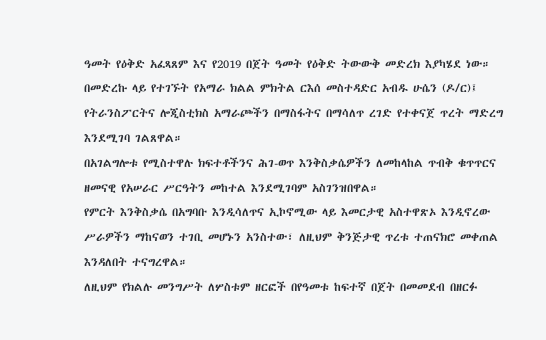ዓመት የዕቅድ አፈጻጸም እና የ2019 በጀት ዓመት የዕቅድ ትውውቅ መድረክ እያካሄደ ነው።
በመድረኩ ላይ የተገኙት የአማራ ክልል ምክትል ርእሰ መስተዳድር አብዱ ሁሴን (ዶ/ር)፤ የትራንስፖርትና ሎጂስቲክስ አማራጮችን በማስፋትና በማሳለጥ ረገድ የተቀናጀ ጥረት ማድረግ እንደሚገባ ገልጸዋል።
በአገልግሎቱ የሚስተዋሉ ክፍተቶችንና ሕገ-ወጥ እንቅስቃሴዎችን ለመከላከል ጥብቅ ቁጥጥርና ዘመናዊ የአሠራር ሥርዓትን መከተል እንደሚገባም አስገንዝበዋል።
የምርት እንቅስቃሴ በአግባቡ እንዲሳለጥና ኢኮኖሚው ላይ እመርታዊ አስተዋጽኦ እንዲኖረው ሥራዎችን ማከናወን ተገቢ መሆኑን አንስተው፣ ለዚህም ቅንጅታዊ ጥረቱ ተጠናክሮ መቀጠል እንዳለበት ተናግረዋል።
ለዚህም የክልሉ መንግሥት ለሦስቱም ዘርፎች በየዓመቱ ከፍተኛ በጀት በመመደብ በዘርፉ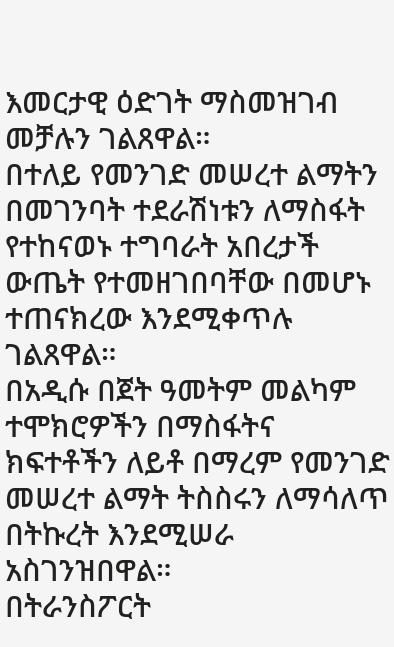እመርታዊ ዕድገት ማስመዝገብ መቻሉን ገልጸዋል።
በተለይ የመንገድ መሠረተ ልማትን በመገንባት ተደራሽነቱን ለማስፋት የተከናወኑ ተግባራት አበረታች ውጤት የተመዘገበባቸው በመሆኑ ተጠናክረው እንደሚቀጥሉ ገልጸዋል።
በአዲሱ በጀት ዓመትም መልካም ተሞክሮዎችን በማስፋትና ክፍተቶችን ለይቶ በማረም የመንገድ መሠረተ ልማት ትስስሩን ለማሳለጥ በትኩረት እንደሚሠራ አስገንዝበዋል።
በትራንስፖርት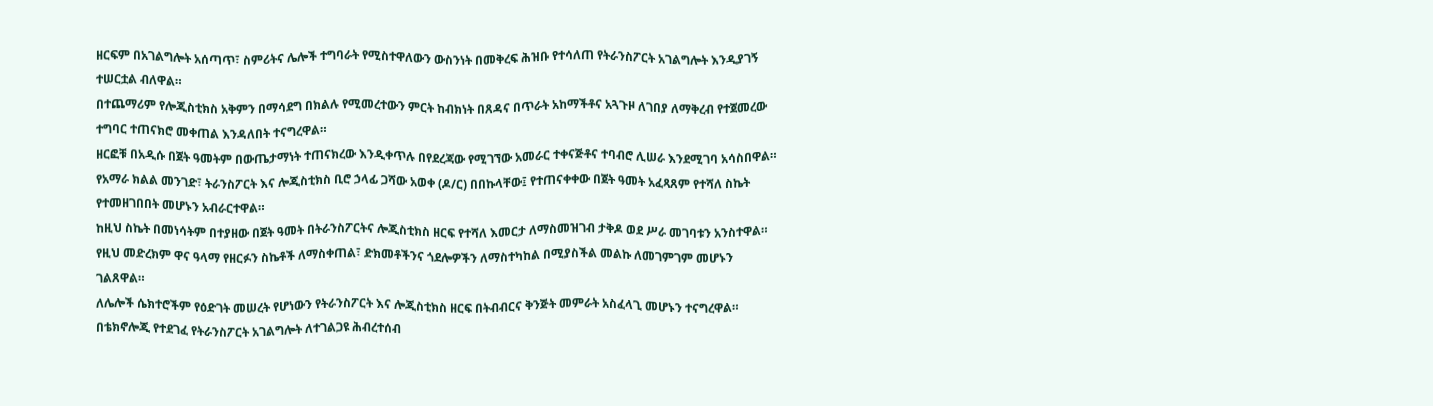ዘርፍም በአገልግሎት አሰጣጥ፣ ስምሪትና ሌሎች ተግባራት የሚስተዋለውን ውስንነት በመቅረፍ ሕዝቡ የተሳለጠ የትራንስፖርት አገልግሎት እንዲያገኝ ተሠርቷል ብለዋል።
በተጨማሪም የሎጂስቲክስ አቅምን በማሳደግ በክልሉ የሚመረተውን ምርት ከብክነት በጸዳና በጥራት አከማችቶና አጓጉዞ ለገበያ ለማቅረብ የተጀመረው ተግባር ተጠናክሮ መቀጠል እንዳለበት ተናግረዋል።
ዘርፎቹ በአዲሱ በጀት ዓመትም በውጤታማነት ተጠናክረው እንዲቀጥሉ በየደረጃው የሚገኘው አመራር ተቀናጅቶና ተባብሮ ሊሠራ እንደሚገባ አሳስበዋል።
የአማራ ክልል መንገድ፣ ትራንስፖርት እና ሎጂስቲክስ ቢሮ ኃላፊ ጋሻው አወቀ (ዶ/ር) በበኩላቸው፤ የተጠናቀቀው በጀት ዓመት አፈጻጸም የተሻለ ስኬት የተመዘገበበት መሆኑን አብራርተዋል።
ከዚህ ስኬት በመነሳትም በተያዘው በጀት ዓመት በትራንስፖርትና ሎጂስቲክስ ዘርፍ የተሻለ እመርታ ለማስመዝገብ ታቅዶ ወደ ሥራ መገባቱን አንስተዋል።
የዚህ መድረክም ዋና ዓላማ የዘርፉን ስኬቶች ለማስቀጠል፣ ድክመቶችንና ጎደሎዎችን ለማስተካከል በሚያስችል መልኩ ለመገምገም መሆኑን ገልጸዋል።
ለሌሎች ሴክተሮችም የዕድገት መሠረት የሆነውን የትራንስፖርት እና ሎጂስቲክስ ዘርፍ በትብብርና ቅንጅት መምራት አስፈላጊ መሆኑን ተናግረዋል።
በቴክኖሎጂ የተደገፈ የትራንስፖርት አገልግሎት ለተገልጋዩ ሕብረተሰብ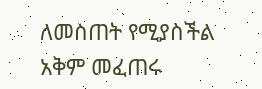ለመስጠት የሚያስችል አቅም መፈጠሩ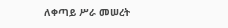ለቀጣይ ሥራ መሠረት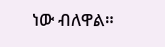ነው ብለዋል።